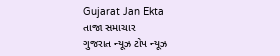Gujarat Jan Ekta
તાજા સમાચાર
ગુજરાત ન્યૂઝ ટોપ ન્યૂઝ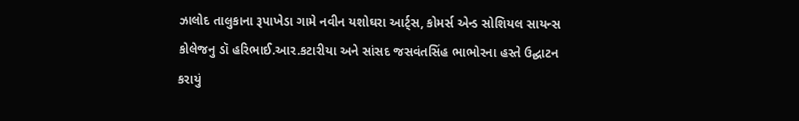ઝાલોદ તાલુકાના રૂપાખેડા ગામે નવીન યશોઘરા આર્ટ્સ, કોમર્સ એન્ડ સોશિયલ સાયન્સ કોલેજનુ ડૉ હરિભાઈ.આર.કટારીયા અને સાંસદ જસવંતસિંહ ભાભોરના હસ્તે ઉદ્ઘાટન કરાયું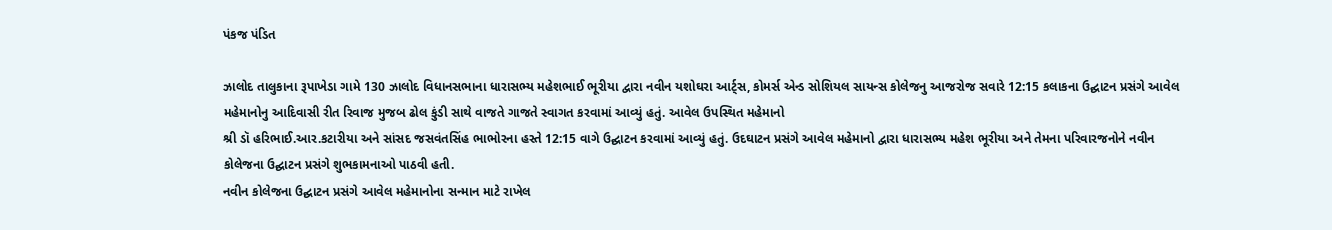પંકજ પંડિત

ઝાલોદ તાલુકાના રૂપાખેડા ગામે 130 ઝાલોદ વિધાનસભાના ધારાસભ્ય મહેશભાઈ ભૂરીયા દ્વારા નવીન યશોઘરા આર્ટ્સ, કોમર્સ એન્ડ સોશિયલ સાયન્સ કોલેજનુ આજરોજ સવારે 12:15 કલાકના ઉદ્ઘાટન પ્રસંગે આવેલ મહેમાનોનુ આદિવાસી રીત રિવાજ મુજબ ઢોલ કુંડી સાથે વાજતે ગાજતે સ્વાગત કરવામાં આવ્યું હતું. આવેલ ઉપસ્થિત મહેમાનો
શ્રી ડૉ હરિભાઈ.આર.કટારીયા અને સાંસદ જસવંતસિંહ ભાભોરના હસ્તે 12:15 વાગે ઉદ્ઘાટન કરવામાં આવ્યું હતું. ઉદઘાટન પ્રસંગે આવેલ મહેમાનો દ્વારા ધારાસભ્ય મહેશ ભૂરીયા અને તેમના પરિવારજનોને નવીન કોલેજના ઉદ્ઘાટન પ્રસંગે શુભકામનાઓ પાઠવી હતી.
નવીન કોલેજના ઉદ્ઘાટન પ્રસંગે આવેલ મહેમાનોના સન્માન માટે રાખેલ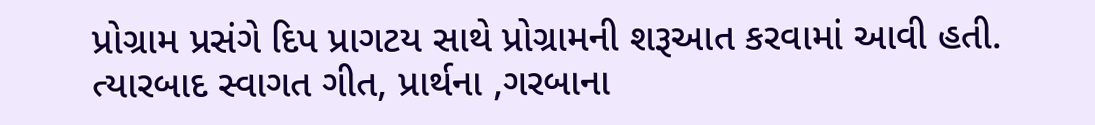પ્રોગ્રામ પ્રસંગે દિપ પ્રાગટય સાથે પ્રોગ્રામની શરૂઆત કરવામાં આવી હતી. ત્યારબાદ સ્વાગત ગીત, પ્રાર્થના ,ગરબાના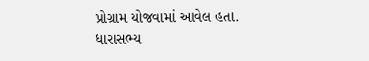પ્રોગ્રામ યોજવામાં આવેલ હતા.
ધારાસભ્ય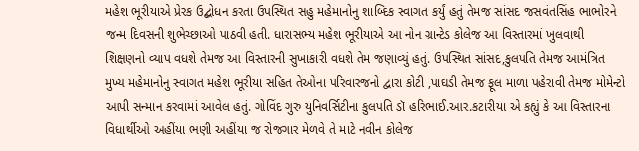મહેશ ભૂરીયાએ પ્રેરક ઉદ્બોધન કરતા ઉપસ્થિત સહુ મહેમાનોનુ શાબ્દિક સ્વાગત કર્યું હતું તેમજ સાંસદ જસવંતસિંહ ભાભોરને જન્મ દિવસની શુભેચ્છાઓ પાઠવી હતી. ધારાસભ્ય મહેશ ભૂરીયાએ આ નોન ગ્રાન્ટેડ કોલેજ આ વિસ્તારમાં ખુલવાથી શિક્ષણનો વ્યાપ વધશે તેમજ આ વિસ્તારની સુખાકારી વધશે તેમ જણાવ્યું હતું. ઉપસ્થિત સાંસદ,કુલપતિ તેમજ આમંત્રિત મુખ્ય મહેમાનોનુ સ્વાગત મહેશ ભૂરીયા સહિત તેઓના પરિવારજનો દ્વારા કોટી ,પાઘડી તેમજ ફૂલ માળા પહેરાવી તેમજ મોમેન્ટો આપી સન્માન કરવામાં આવેલ હતું. ગોવિંદ ગુરુ યુનિવર્સિટીના કુલપતિ ડૉ હરિભાઈ.આર.કટારીયા એ કહ્યું કે આ વિસ્તારના વિધાર્થીઓ અહીંયા ભણી અહીંયા જ રોજગાર મેળવે તે માટે નવીન કોલેજ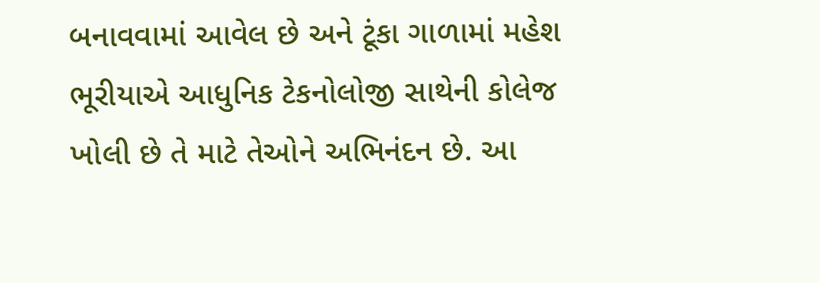બનાવવામાં આવેલ છે અને ટૂંકા ગાળામાં મહેશ ભૂરીયાએ આધુનિક ટેકનોલોજી સાથેની કોલેજ ખોલી છે તે માટે તેઓને અભિનંદન છે. આ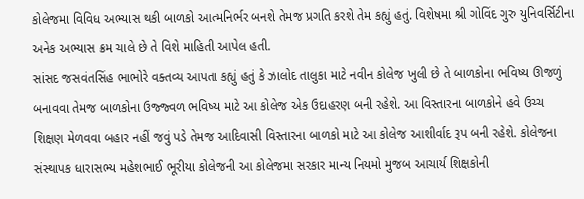કોલેજમા વિવિધ અભ્યાસ થકી બાળકો આત્મનિર્ભર બનશે તેમજ પ્રગતિ કરશે તેમ કહ્યું હતું. વિશેષમા શ્રી ગોવિંદ ગુરુ યુનિવર્સિટીના અનેક અભ્યાસ ક્રમ ચાલે છે તે વિશે માહિતી આપેલ હતી.
સાંસદ જસવંતસિંહ ભાભોરે વક્તવ્ય આપતા કહ્યું હતું કે ઝાલોદ તાલુકા માટે નવીન કોલેજ ખુલી છે તે બાળકોના ભવિષ્ય ઊજળું બનાવવા તેમજ બાળકોના ઉજ્જ્વળ ભવિષ્ય માટે આ કોલેજ એક ઉદાહરણ બની રહેશે. આ વિસ્તારના બાળકોને હવે ઉચ્ચ શિક્ષણ મેળવવા બહાર નહીં જવું પડે તેમજ આદિવાસી વિસ્તારના બાળકો માટે આ કોલેજ આશીર્વાદ રૂપ બની રહેશે. કોલેજના સંસ્થાપક ધારાસભ્ય મહેશભાઈ ભૂરીયા કોલેજની આ કોલેજમા સરકાર માન્ય નિયમો મુજબ આચાર્ય શિક્ષકોની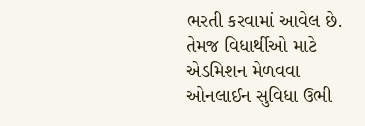ભરતી કરવામાં આવેલ છે. તેમજ વિધાર્થીઓ માટે એડમિશન મેળવવા ઓનલાઈન સુવિધા ઉભી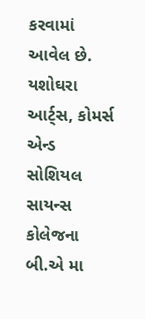કરવામાં આવેલ છે. યશોઘરા આર્ટ્સ, કોમર્સ એન્ડ સોશિયલ સાયન્સ કોલેજના બી.એ મા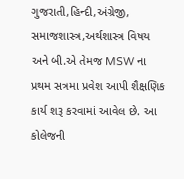ગુજરાતી,હિન્દી,અંગ્રેજી, સમાજશાસ્ત્ર,અર્થશાસ્ત્ર વિષય અને બી.એ તેમજ MSW ના પ્રથમ સત્રમા પ્રવેશ આપી શૈક્ષણિક કાર્ય શરૂ કરવામાં આવેલ છે. આ કોલેજની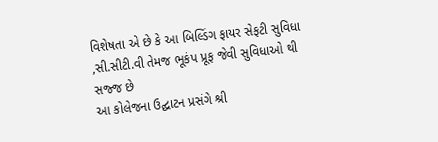વિશેષતા એ છે કે આ બિલ્ડિંગ ફાયર સેફટી સુવિધા ,સી.સીટી.વી તેમજ ભૂકંપ પ્રૂફ જેવી સુવિધાઓ થી સજ્જ છે
આ કોલેજના ઉદ્ઘાટન પ્રસંગે શ્રી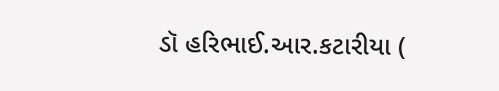ડૉ હરિભાઈ.આર.કટારીયા (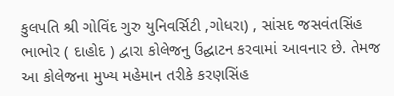કુલપતિ શ્રી ગોવિંદ ગુરુ યુનિવર્સિટી ,ગોધરા) , સાંસદ જસવંતસિંહ ભાભોર ( દાહોદ ) દ્વારા કોલેજનુ ઉદ્ઘાટન કરવામાં આવનાર છે. તેમજ આ કોલેજના મુખ્ય મહેમાન તરીકે કરણસિંહ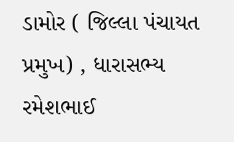ડામોર ( જિલ્લા પંચાયત પ્રમુખ) , ધારાસભ્ય રમેશભાઈ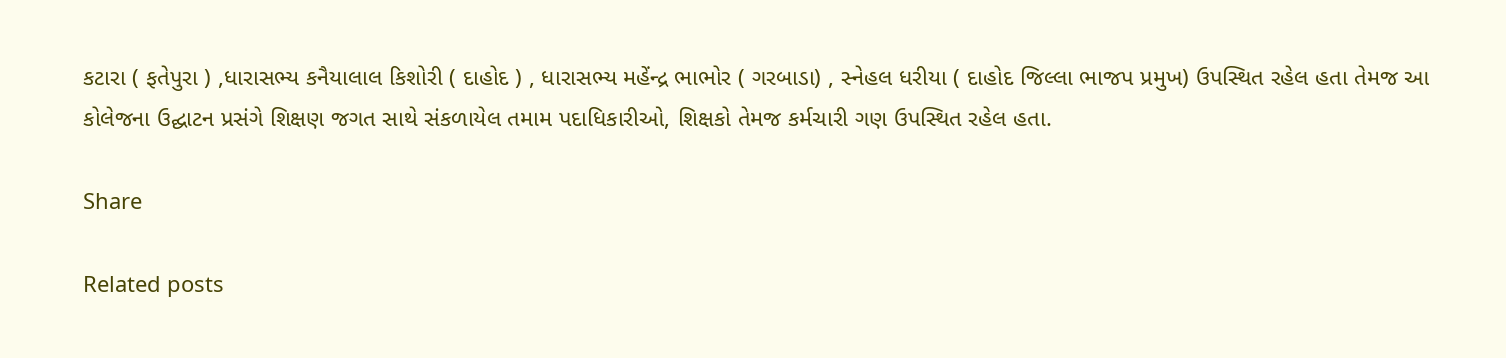કટારા ( ફતેપુરા ) ,ધારાસભ્ય કનૈયાલાલ કિશોરી ( દાહોદ ) , ધારાસભ્ય મહેંન્દ્ર ભાભોર ( ગરબાડા) , સ્નેહલ ધરીયા ( દાહોદ જિલ્લા ભાજપ પ્રમુખ) ઉપસ્થિત રહેલ હતા તેમજ આ કોલેજના ઉદ્ઘાટન પ્રસંગે શિક્ષણ જગત સાથે સંકળાયેલ તમામ પદાધિકારીઓ, શિક્ષકો તેમજ કર્મચારી ગણ ઉપસ્થિત રહેલ હતા.

Share

Related posts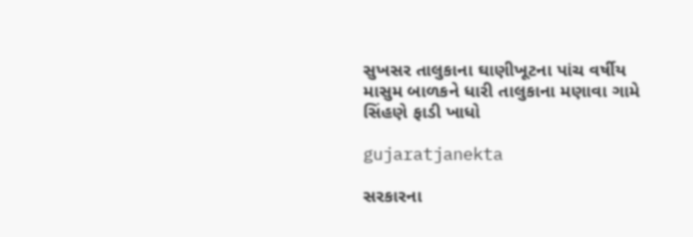સુખસર તાલુકાના ઘાણીખૂટના પાંચ વર્ષીય માસુમ બાળકને ધારી તાલુકાના મણાવા ગામે સિંહણે ફાડી ખાધો

gujaratjanekta

સરકારના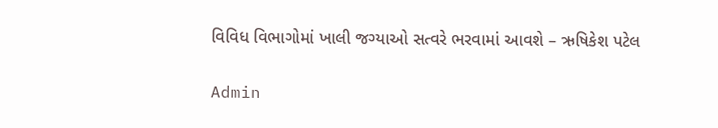વિવિધ વિભાગોમાં ખાલી જગ્યાઓ સત્વરે ભરવામાં આવશે – ઋષિકેશ પટેલ

Admin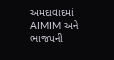અમદાવાદમાં AIMIM અને ભાજપની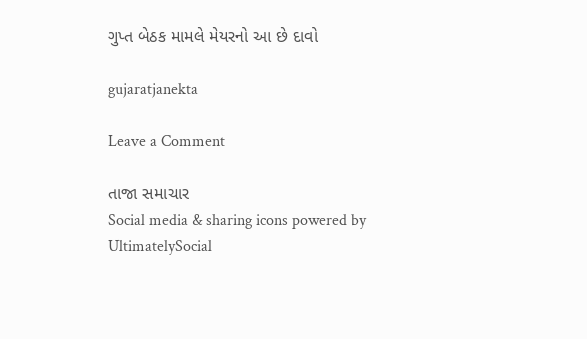ગુપ્ત બેઠક મામલે મેયરનો આ છે દાવો

gujaratjanekta

Leave a Comment

તાજા સમાચાર
Social media & sharing icons powered by UltimatelySocial